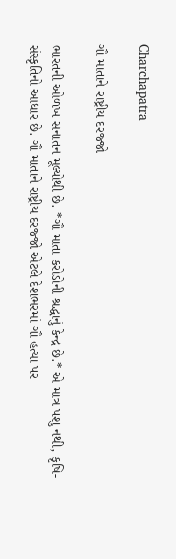Charchapatra

ગૌ માતાને રાષ્ટ્રીય દરજ્જો

ભારતની ઓળખ સનાતન મૂલ્યોથી છે. *ગૌ માતા કરોડોની શ્રદ્ધાનું કેન્દ્ર છે.* એ માત્ર પશુ નથી, કૃષિ-સંસ્કૃતિનો આધાર છે. ગૌ માતાને રાષ્ટ્રીય દરજ્જો એટલે દેશભરમાં ગૌ હત્યા પર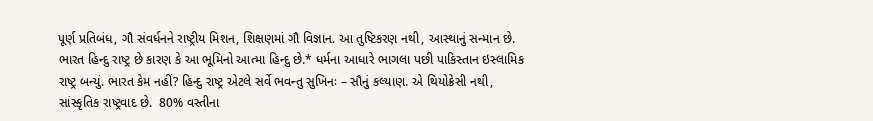પૂર્ણ પ્રતિબંધ, ગૌ સંવર્ધનને રાષ્ટ્રીય મિશન, શિક્ષણમાં ગૌ વિજ્ઞાન. આ તુષ્ટિકરણ નથી, આસ્થાનું સન્માન છે. ભારત હિન્દુ રાષ્ટ્ર છે કારણ કે આ ભૂમિનો આત્મા હિન્દુ છે.* ધર્મના આધારે ભાગલા પછી પાકિસ્તાન ઇસ્લામિક રાષ્ટ્ર બન્યું. ભારત કેમ નહીં? હિન્દુ રાષ્ટ્ર એટલે સર્વે ભવન્તુ સુખિનઃ – સૌનું કલ્યાણ. એ થિયોક્રેસી નથી, સાંસ્કૃતિક રાષ્ટ્રવાદ છે.  80% વસ્તીના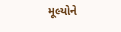મૂલ્યોને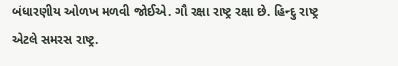બંધારણીય ઓળખ મળવી જોઈએ. ગૌ રક્ષા રાષ્ટ્ર રક્ષા છે. હિન્દુ રાષ્ટ્ર એટલે સમરસ રાષ્ટ્ર.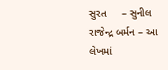સુરત     – સુનીલ રાજેન્દ્ર બર્મન – આ લેખમાં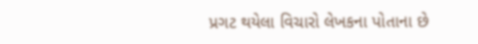પ્રગટ થયેલા વિચારો લેખકના પોતાના છે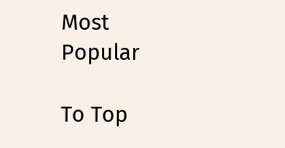Most Popular

To Top